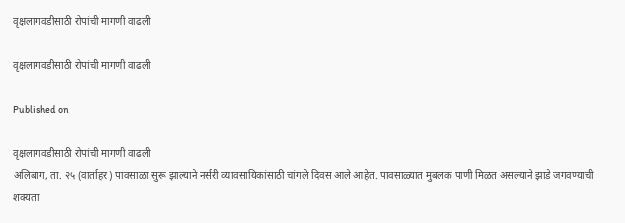वृक्षलागवडीसाठी रोपांची मागणी वाढली

वृक्षलागवडीसाठी रोपांची मागणी वाढली

Published on

वृक्षलागवडीसाठी रोपांची मागणी वाढली
अलिबाग, ता. २५ (वार्ताहर) पावसाळा सुरू झाल्याने नर्सरी व्यावसायिकांसाठी चांगले दिवस आले आहेत. पावसाळ्यात मुबलक पाणी मिळत असल्याने झाडे जगवण्याची शक्यता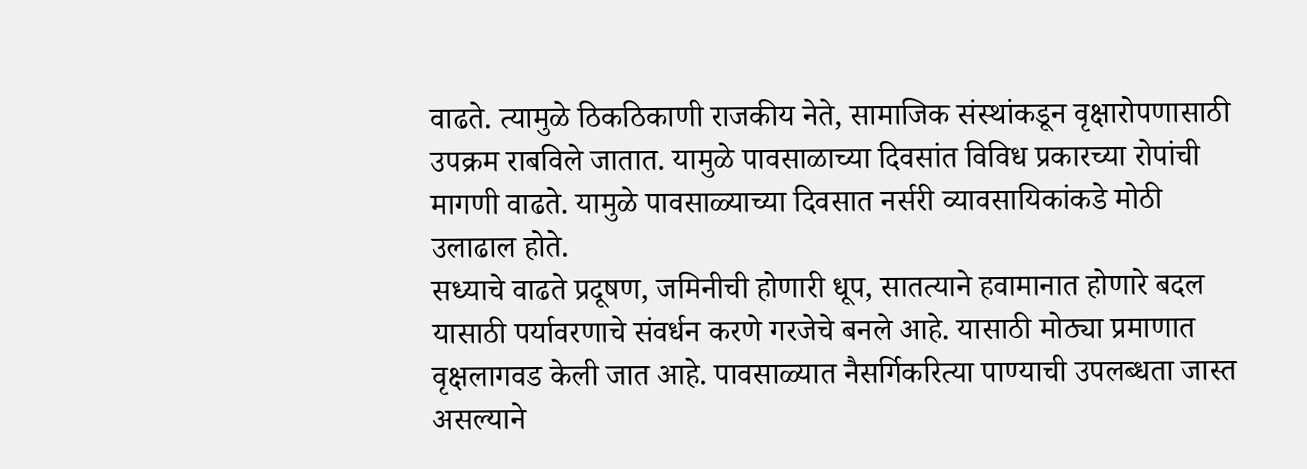वाढते. त्यामुळे ठिकठिकाणी राजकीय नेते, सामाजिक संस्थांकडून वृक्षारोपणासाठी उपक्रम राबविले जातात. यामुळे पावसाळाच्या दिवसांत विविध प्रकारच्या रोपांची मागणी वाढते. यामुळे पावसाळ्याच्या दिवसात नर्सरी व्यावसायिकांकडे मोठी उलाढाल होते.
सध्याचे वाढते प्रदूषण, जमिनीची होणारी धूप, सातत्याने हवामानात होणारे बदल यासाठी पर्यावरणाचे संवर्धन करणे गरजेचे बनले आहे. यासाठी मोठ्या प्रमाणात वृक्षलागवड केली जात आहे. पावसाळ्यात नैसर्गिकरित्या पाण्याची उपलब्धता जास्त असल्याने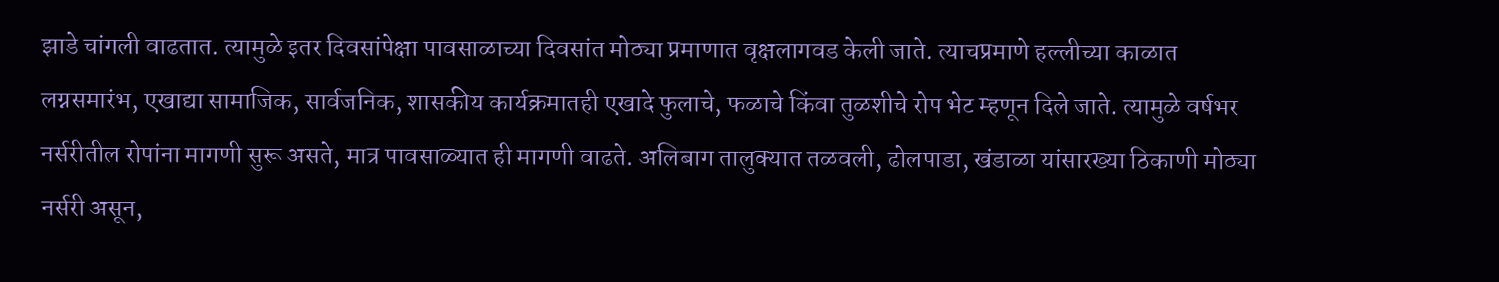झाडे चांगली वाढतात. त्यामुळे इतर दिवसांपेक्षा पावसाळाच्या दिवसांत मोठ्या प्रमाणात वृक्षलागवड केली जाते. त्याचप्रमाणे हल्लीच्या काळात लग्नसमारंभ, एखाद्या सामाजिक, सार्वजनिक, शासकीय कार्यक्रमातही एखादे फुलाचे, फळाचे किंवा तुळशीचे रोप भेट म्हणून दिले जाते. त्यामुळे वर्षभर नर्सरीतील रोपांना मागणी सुरू असते, मात्र पावसाळ्यात ही मागणी वाढते. अलिबाग तालुक्यात तळवली, ढोलपाडा, खंडाळा यांसारख्या ठिकाणी मोठ्या नर्सरी असून,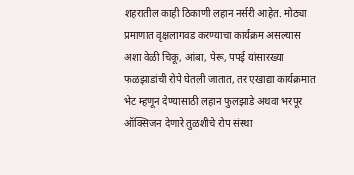शहरातील काही ठिकाणी लहान नर्सरी आहेत. मोठ्या प्रमाणात वृक्षलागवड करण्याचा कार्यक्रम असल्यास अशा वेळी चिकू, आंबा, पेरू, पपई यांसारख्या फळझाडांची रोपे घेतली जातात, तर एखाद्या कार्यक्रमात भेट म्हणून देण्यासाठी लहान फुलझाडे अथवा भरपूर ऑक्सिजन देणारे तुळशीचे रोप संस्था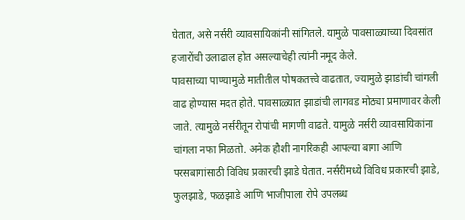घेतात, असे नर्सरी व्यावसायिकांनी सांगितले. यामुळे पावसाळ्याच्या दिवसांत हजारोंची उलाढाल होत असल्याचेही त्यांनी नमूद केले.
पावसाच्या पाण्यामुळे मातीतील पोषकतत्त्वे वाढतात, ज्यामुळे झाडांची चांगली वाढ होण्यास मदत होते. पावसाळ्यात झाडांची लागवड मोठ्या प्रमाणावर केली जाते. त्यामुळे नर्सरीतून रोपांची मागणी वाढते. यामुळे नर्सरी व्यावसायिकांना चांगला नफा मिळतो. अनेक हौशी नागरिकही आपल्या बागा आणि परसबागांसाठी विविध प्रकारची झाडे घेतात. नर्सरींमध्ये विविध प्रकारची झाडे, फुलझाडे, फळझाडे आणि भाजीपाला रोपे उपलब्ध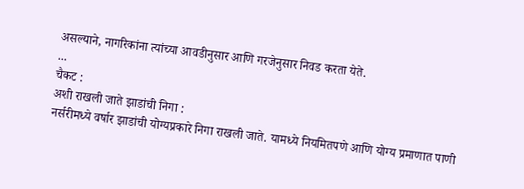असल्याने, नागरिकांना त्यांच्या आवडीनुसार आणि गरजेनुसार निवड करता येते.
...
चैकट :
अशी राखली जाते झाडांची निगा :
नर्सरीमध्ये वर्षार झाडांची योग्यप्रकारे निगा राखली जाते. यामध्ये नियमितपणे आणि योग्य प्रमाणात पाणी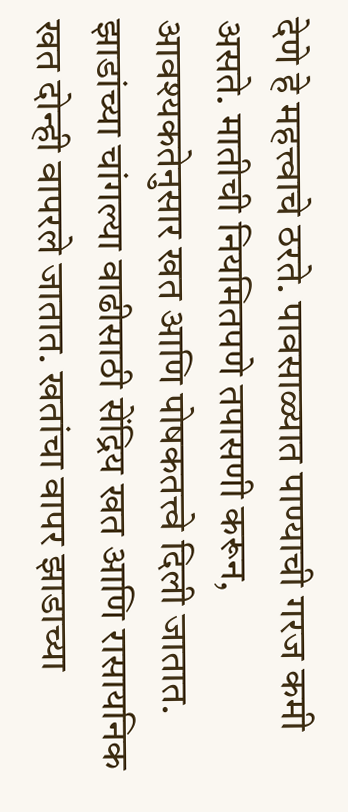देणे हे महत्त्वाचे ठरते. पावसाळ्यात पाण्याची गरज कमी असते. मातीची नियमितपणे तपासणी करून, आवश्यकतेनुसार खत आणि पोषकतत्त्वे दिली जातात. झाडांच्या चांगल्या वाढीसाठी सेंद्रिय खत आणि रासायनिक खत दोन्ही वापरले जातात. खतांचा वापर झाडाच्या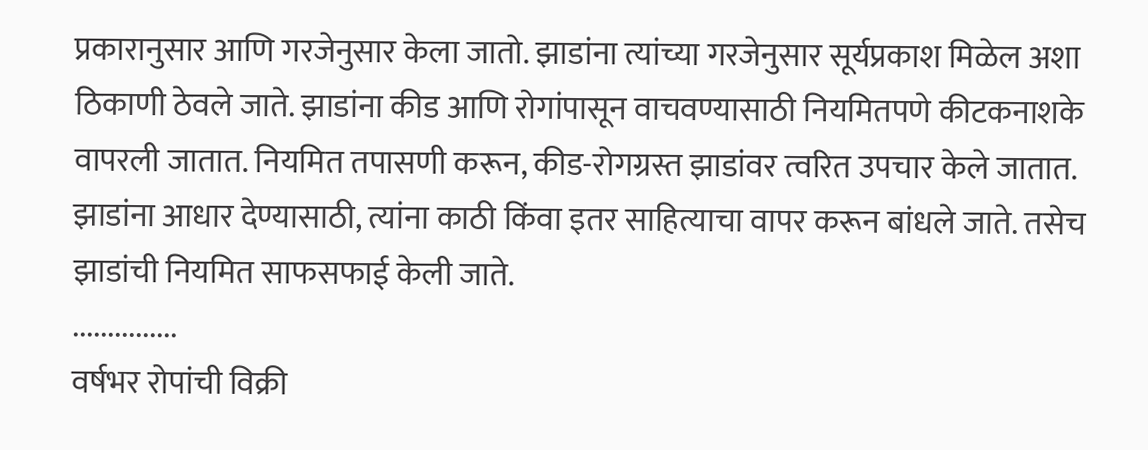प्रकारानुसार आणि गरजेनुसार केला जातो. झाडांना त्यांच्या गरजेनुसार सूर्यप्रकाश मिळेल अशा ठिकाणी ठेवले जाते. झाडांना कीड आणि रोगांपासून वाचवण्यासाठी नियमितपणे कीटकनाशके वापरली जातात. नियमित तपासणी करून, कीड-रोगग्रस्त झाडांवर त्वरित उपचार केले जातात. झाडांना आधार देण्यासाठी, त्यांना काठी किंवा इतर साहित्याचा वापर करून बांधले जाते. तसेच झाडांची नियमित साफसफाई केली जाते.
...............
वर्षभर रोपांची विक्री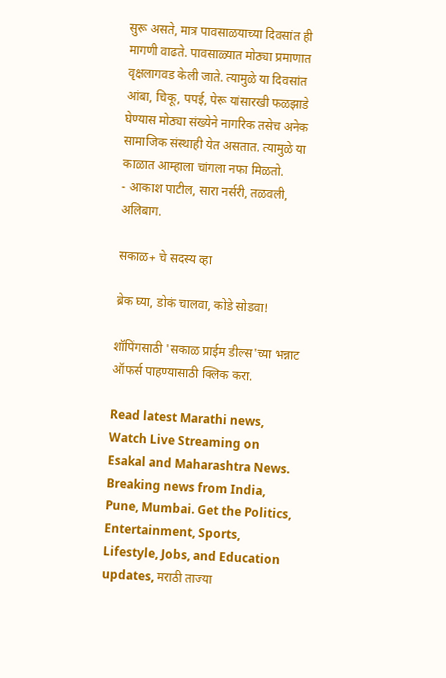सुरू असते, मात्र पावसाळयाच्या दिवसांत ही मागणी वाढते. पावसाळ्यात मोठ्या प्रमाणात वृक्षलागवड केली जाते. त्यामुळे या दिवसांत आंबा, चिकू, पपई, पेरू यांसारखी फळझाडे घेण्यास मोठ्या संख्येने नागरिक तसेच अनेक सामाजिक संस्थाही येत असतात. त्यामुळे या काळात आम्हाला चांगला नफा मिळतो.
- आकाश पाटील, सारा नर्सरी, तळवली, अलिबाग.

सकाळ+ चे सदस्य व्हा

ब्रेक घ्या, डोकं चालवा, कोडे सोडवा!

शॉपिंगसाठी 'सकाळ प्राईम डील्स'च्या भन्नाट ऑफर्स पाहण्यासाठी क्लिक करा.

Read latest Marathi news, Watch Live Streaming on Esakal and Maharashtra News. Breaking news from India, Pune, Mumbai. Get the Politics, Entertainment, Sports, Lifestyle, Jobs, and Education updates, मराठी ताज्या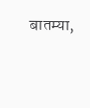बातम्या,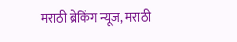मराठी ब्रेकिंग न्यूज, मराठी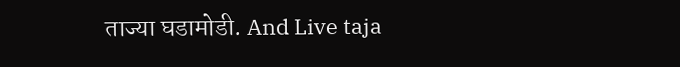ताज्या घडामोडी. And Live taja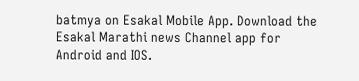batmya on Esakal Mobile App. Download the Esakal Marathi news Channel app for Android and IOS.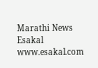Marathi News Esakal
www.esakal.com